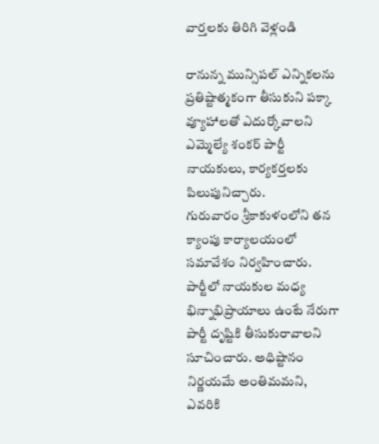వార్తలకు తిరిగి వెళ్లండి

రానున్న మున్సిపల్ ఎన్నికలను ప్రతిష్టాత్మకంగా తీసుకుని పక్కా వ్యూహాలతో ఎదుర్కోవాలని ఎమ్మెల్యే శంకర్ పార్టీ నాయకులు, కార్యకర్తలకు పిలుపునిచ్చారు.
గురువారం శ్రీకాకుళంలోని తన క్యాంపు కార్యాలయంలో సమావేశం నిర్వహించారు. పార్టీలో నాయకుల మధ్య భిన్నాభిప్రాయాలు ఉంటే నేరుగా పార్టీ దృష్టికి తీసుకురావాలని సూచించారు. అధిష్టానం నిర్ణయమే అంతిమమని, ఎవరికి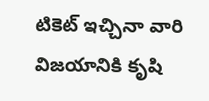టికెట్ ఇచ్చినా వారి విజయానికి కృషి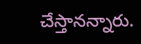చేస్తానన్నారు.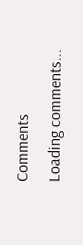Comments
Loading comments...